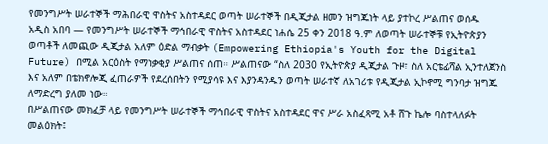የመንግሥት ሠራተኞች ማሕበራዊ ዋስትና አስተዳደር ወጣት ሠራተኞች በዲጂታል ዘመን ዝግጁነት ላይ ያተኮረ ሥልጠና ወሰዱ
አዲስ አበባ — የመንግሥት ሠራተኞች ማኅበራዊ ዋስትና አስተዳደር ነሐሴ 25 ቀን 2018 ዓ.ም ለወጣት ሠራተኞቹ የኢትዮጵያን ወጣቶች ለመጪው ዲጂታል አለም ዕድል ማብቃት (Empowering Ethiopia's Youth for the Digital Future) በሚል አርዕስት የማነቃቂያ ሥልጠና ሰጠ። ሥልጠናው “ስለ 2030 የኢትዮጵያ ዲጂታል ጉዞ፣ ስለ አርቴፊሻል ኢንተለጀንስ እና አለም በቴክኖሎጂ ፈጠራዎች የደረሰበትን የሚያሳዩ እና እያንዳንዱን ወጣት ሠራተኛ ለአገሪቱ የዲጂታል ኢኮኖሚ ግንባታ ዝግጁ ለማድረግ ያለመ ነው።
በሥልጠናው መክፈቻ ላይ የመንግሥት ሠራተኞች ማኅበራዊ ዋስትና አስተዳደር ዋና ሥራ አስፈጻሚ አቶ ሸጉ ኬሎ ባስተላለፉት መልዕክት፤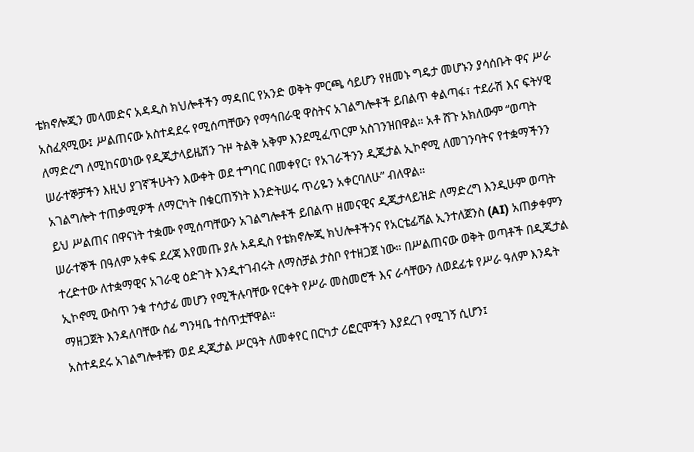ቴክኖሎጂን መላመድና አዳዲስ ክህሎቶችን ማዳበር የአንድ ወቅት ምርጫ ሳይሆን የዘመኑ ግዴታ መሆኑን ያሳሰቡት ዋና ሥራ አስፈጻሚው፤ ሥልጠናው አስተዳደሩ የሚሰጣቸውን የማኅበራዊ ዋስትና አገልግሎቶች ይበልጥ ቀልጣፋ፣ ተደራሽ እና ፍትሃዊ ለማድረግ ለሚከናወነው የዲጂታላይዜሽን ጉዞ ትልቅ አቅም እንደሚፈጥርም አስገንዝበዋል። አቶ ሸጉ አክለውም “ወጣት ሠራተኞቻችን እዚህ ያገኛችሁትን እውቀት ወደ ተግባር በመቀየር፣ የአገራችንን ዲጂታል ኢኮኖሚ ለመገንባትና የተቋማችንን አገልግሎት ተጠቃሚዎች ለማርካት በቁርጠኝነት እንድትሠሩ ጥሪዬን አቀርባለሁ” ብለዋል።
ይህ ሥልጠና በዋናነት ተቋሙ የሚሰጣቸውን አገልግሎቶች ይበልጥ ዘመናዊና ዲጂታላይዝድ ለማድረግ እንዲሁም ወጣት ሠራተኞች በዓለም አቀፍ ደረጃ እየመጡ ያሉ አዳዲስ የቴክኖሎጂ ክህሎቶችንና የአርቴፊሻል ኢንተለጀንስ (AI) አጠቃቀምን ተረድተው ለተቋማዊና አገራዊ ዕድገት እንዲተገብሩት ለማስቻል ታስቦ የተዘጋጀ ነው። በሥልጠናው ወቅት ወጣቶች በዲጂታል ኢኮኖሚ ውስጥ ንቁ ተሳታፊ መሆን የሚችሉባቸው የርቀት የሥራ መስመሮች እና ራሳቸውን ለወደፊቱ የሥራ ዓለም እንዴት ማዘጋጀት እንዳለባቸው ሰፊ ግንዛቤ ተሰጥቷቸዋል።
አስተዳደሩ አገልግሎቶቹን ወደ ዲጂታል ሥርዓት ለመቀየር በርካታ ሪፎርሞችን እያደረገ የሚገኝ ሲሆን፤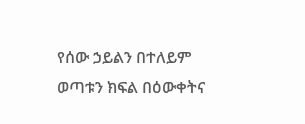የሰው ኃይልን በተለይም ወጣቱን ክፍል በዕውቀትና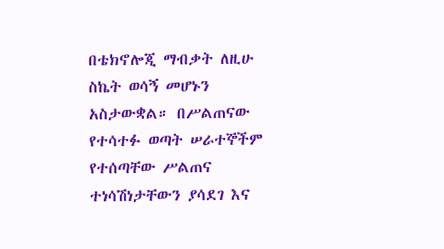በቴክኖሎጂ ማብቃት ለዚሁ ስኬት ወሳኝ መሆኑን አስታውቋል። በሥልጠናው የተሳተፉ ወጣት ሠራተኞችም የተሰጣቸው ሥልጠና ተነሳሽነታቸውን ያሳደገ እና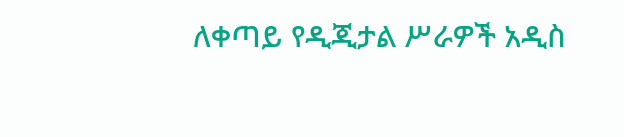ለቀጣይ የዲጂታል ሥራዎች አዲስ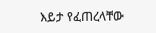እይታ የፈጠረላቸው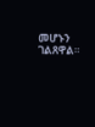መሆኑን ገልጸዋል።